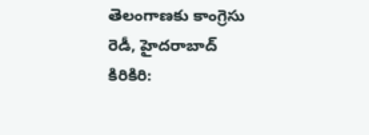తెలంగాణకు కాంగ్రెసు రెడీ, హైదరాబాద్ కిరికిరి: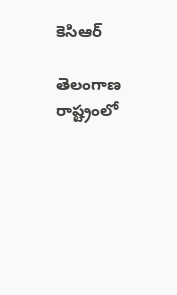కెసిఆర్

తెలంగాణ రాష్ట్రంలో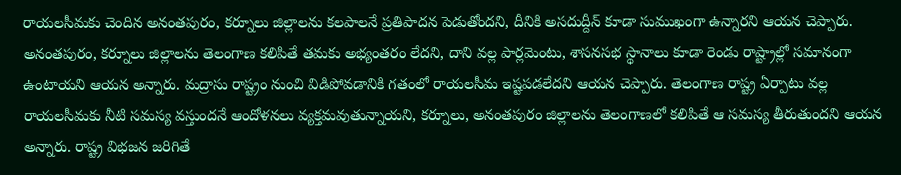రాయలసీమకు చెందిన అనంతపురం, కర్నూలు జిల్లాలను కలపాలనే ప్రతిపాదన పెడుతోందని, దీనికి అసదుద్దీన్ కూడా సుముఖంగా ఉన్నారని ఆయన చెప్పారు. అనంతపురం, కర్నూలు జిల్లాలను తెలంగాణ కలిపితే తమకు అభ్యంతరం లేదని, దాని వల్ల పార్లమెంటు, శాసనసభ స్థానాలు కూడా రెండు రాష్ట్రాల్లో సమానంగా ఉంటాయని ఆయన అన్నారు. మద్రాసు రాష్ట్రం నుంచి విడిపోవడానికి గతంలో రాయలసీమ ఇష్టపడలేదని ఆయన చెప్పారు. తెలంగాణ రాష్ట్ర ఏర్పాటు వల్ల రాయలసీమకు నీటి సమస్య వస్తుందనే ఆందోళనలు వ్యక్తమవుతున్నాయని, కర్నూలు, అనంతపురం జిల్లాలను తెలంగాణలో కలిపితే ఆ సమస్య తీరుతుందని ఆయన అన్నారు. రాష్ట్ర విభజన జరిగితే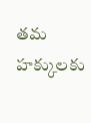తమ హక్కులకు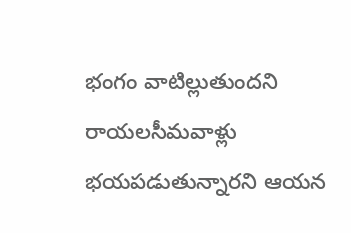భంగం వాటిల్లుతుందని రాయలసీమవాళ్లు భయపడుతున్నారని ఆయన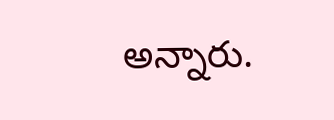అన్నారు.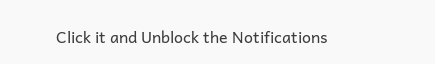Click it and Unblock the Notifications